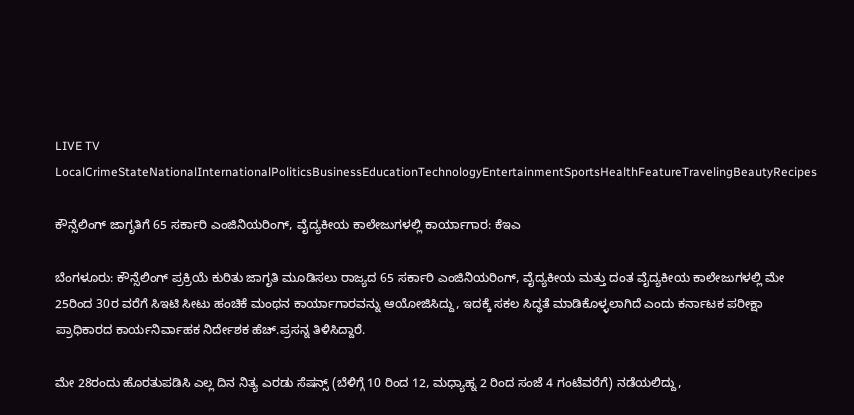LIVE TV LocalCrimeStateNationalInternationalPoliticsBusinessEducationTechnologyEntertainmentSportsHealthFeatureTravelingBeautyRecipes

ಕೌನ್ಸೆಲಿಂಗ್ ಜಾಗೃತಿಗೆ 65 ಸರ್ಕಾರಿ ಎಂಜಿನಿಯರಿಂಗ್, ವೈದ್ಯಕೀಯ ಕಾಲೇಜುಗಳಲ್ಲಿ ಕಾರ್ಯಾಗಾರ: ಕೆಇಎ

ಬೆಂಗಳೂರು: ಕೌನ್ಸೆಲಿಂಗ್ ಪ್ರಕ್ರಿಯೆ ಕುರಿತು ಜಾಗೃತಿ ಮೂಡಿಸಲು ರಾಜ್ಯದ 65 ಸರ್ಕಾರಿ ಎಂಜಿನಿಯರಿಂಗ್, ವೈದ್ಯಕೀಯ ಮತ್ತು ದಂತ ವೈದ್ಯಕೀಯ ಕಾಲೇಜುಗಳಲ್ಲಿ ಮೇ 25ರಿಂದ 30ರ ವರೆಗೆ ಸಿಇಟಿ ಸೀಟು‌ ಹಂಚಿಕೆ ಮಂಥನ ಕಾರ್ಯಾಗಾರವನ್ನು ಆಯೋಜಿಸಿದ್ದು, ಇದಕ್ಕೆ ಸಕಲ ಸಿದ್ಧತೆ ಮಾಡಿಕೊಳ್ಳಲಾಗಿದೆ ಎಂದು ಕರ್ನಾಟಕ ಪರೀಕ್ಷಾ ಪ್ರಾಧಿಕಾರದ ಕಾರ್ಯನಿರ್ವಾಹಕ ನಿರ್ದೇಶಕ ಹೆಚ್.ಪ್ರಸನ್ನ ತಿಳಿಸಿದ್ದಾರೆ.

ಮೇ 28ರಂದು ಹೊರತುಪಡಿಸಿ ಎಲ್ಲ ದಿನ ನಿತ್ಯ ಎರಡು ಸೆಷನ್ಸ್ (ಬೆಳಿಗ್ಗೆ 10 ರಿಂದ 12, ಮಧ್ಯಾಹ್ನ‌ 2 ರಿಂದ ಸಂಜೆ 4 ಗಂಟೆವರೆಗೆ) ನಡೆಯಲಿದ್ದು,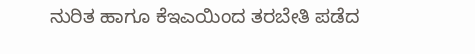ನುರಿತ ಹಾಗೂ ಕೆಇಎಯಿಂದ ತರಬೇತಿ ಪಡೆದ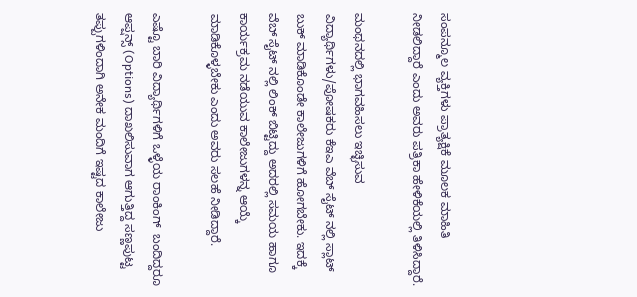ಸಂಪನ್ಮೂಲ ವ್ಯಕ್ತಿಗಳು ಪ್ರಾತ್ಯಕ್ಷಿಕೆ ಮೂಲಕ ಮಾಹಿತಿ ನೀಡಲಿದ್ದಾರೆ ಎಂದು ಅವರು ಪತ್ರಿಕಾ ಹೇಳಿಕೆಯಲ್ಲಿ ತಿಳಿಸಿದ್ದಾರೆ.

ಮಂಥನದಲ್ಲಿ ಭಾಗವಹಿಸಲು ಇಚ್ಛಿಸುವ ವಿದ್ಯಾರ್ಥಿಗಳು/ಪೋಷಕರು ಕೆಇಎ ವೆಬ್ ಸೈಟ್ ನಲ್ಲಿ ಸ್ಲಾಟ್ ಬುಕ್ ಮಾಡಿಕೊಂಡೇ ಕಾಲೇಜುಗಳಿಗೆ ಹೋಗಬೇಕು. ಇದಕ್ಕೆ ವೆಬ್ ಸೈಟ್ ನಲ್ಲಿ ಲಿಂಕ್ ಬಿಟ್ಟಿದ್ದು ಅದರಲ್ಲಿ ಸಮಯ ಹಾಗೂ ಕಾರ್ಯಕ್ರಮ ನಡೆಯುವ ಕಾಲೇಜುಗಳನ್ನ ಆಯ್ಕೆ ಮಾಡಿಕೊಳ್ಳಬೇಕು ಎಂದು ಅವರು ಸಲಹೆ‌ ನೀಡಿದ್ದಾರೆ.

ಎಷ್ಟೊ ಬಾರಿ ವಿದ್ಯಾರ್ಥಿಗಳಿಗೆ ಒಳ್ಳೆಯ ರಾಂಕಿಂಗ್  ಬಂದಿದ್ದರೂ ಆಪ್ಷನ್ಸ್ (Options) ದಾಖಲಿಸುವಾಗ ಆಗುತ್ತಿದ್ದ ಸಣ್ಣಪುಟ್ಟ ತಪ್ಪುಗಳಿಂದಾಗಿ ಅನೇಕ ಮಂದಿಗೆ ಇಷ್ಟದ ಕಾಲೇಜು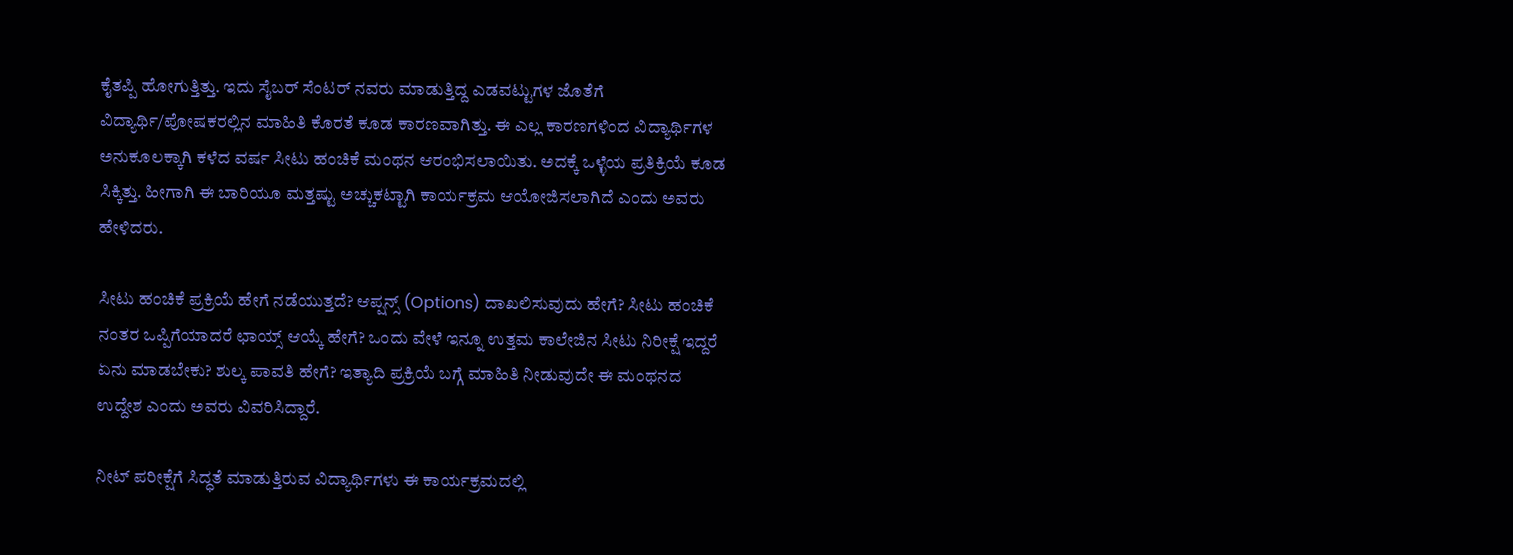ಕೈತಪ್ಪಿ ಹೋಗುತ್ತಿತ್ತು. ಇದು ಸೈಬರ್ ಸೆಂಟರ್ ನವರು ಮಾಡುತ್ತಿದ್ದ ಎಡವಟ್ಟುಗಳ ಜೊತೆಗೆ ವಿದ್ಯಾರ್ಥಿ/ಪೋಷಕರಲ್ಲಿನ ಮಾಹಿತಿ ಕೊರತೆ ಕೂಡ ಕಾರಣವಾಗಿತ್ತು. ಈ ಎಲ್ಲ ಕಾರಣಗಳಿಂದ ವಿದ್ಯಾರ್ಥಿಗಳ ಅನುಕೂಲಕ್ಕಾಗಿ ಕಳೆದ ವರ್ಷ ಸೀಟು ಹಂಚಿಕೆ ಮಂಥನ ಆರಂಭಿಸಲಾಯಿತು. ಅದಕ್ಕೆ ಒಳ್ಳೆಯ ಪ್ರತಿಕ್ರಿಯೆ ಕೂಡ ಸಿಕ್ಕಿತ್ತು. ಹೀಗಾಗಿ ಈ ಬಾರಿಯೂ ಮತ್ತಷ್ಟು ಅಚ್ಚುಕಟ್ಟಾಗಿ ಕಾರ್ಯಕ್ರಮ ಆಯೋಜಿಸಲಾಗಿದೆ ಎಂದು ಅವರು ಹೇಳಿದರು.

ಸೀಟು ಹಂಚಿಕೆ ಪ್ರಕ್ರಿಯೆ ಹೇಗೆ ನಡೆಯುತ್ತದೆ? ಆಪ್ಷನ್ಸ್ (Options) ದಾಖಲಿಸುವುದು ಹೇಗೆ? ಸೀಟು ಹಂಚಿಕೆ ನಂತರ ಒಪ್ಪಿಗೆಯಾದರೆ ಛಾಯ್ಸ್ ಆಯ್ಕೆ ಹೇಗೆ? ಒಂದು ವೇಳೆ ಇನ್ನೂ ಉತ್ತಮ ಕಾಲೇಜಿನ ಸೀಟು ನಿರೀಕ್ಷೆ ಇದ್ದರೆ ಏನು ಮಾಡಬೇಕು? ಶುಲ್ಕ ಪಾವತಿ ಹೇಗೆ? ಇತ್ಯಾದಿ ಪ್ರಕ್ರಿಯೆ ಬಗ್ಗೆ ಮಾಹಿತಿ ನೀಡುವುದೇ ಈ ಮಂಥನದ ಉದ್ದೇಶ ಎಂದು ಅವರು ವಿವರಿಸಿದ್ದಾರೆ.

ನೀಟ್ ಪರೀಕ್ಷೆಗೆ ಸಿದ್ಧತೆ ಮಾಡುತ್ತಿರುವ ವಿದ್ಯಾರ್ಥಿಗಳು ಈ ಕಾರ್ಯಕ್ರಮದಲ್ಲಿ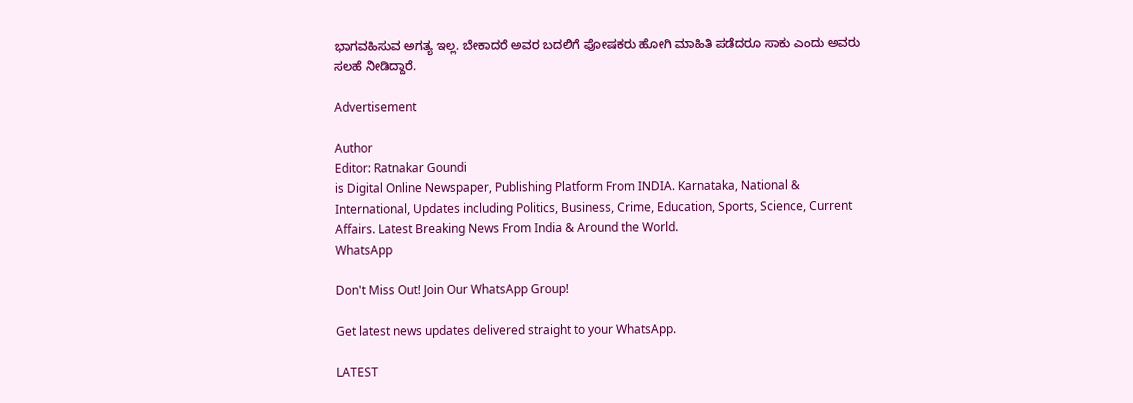ಭಾಗವಹಿಸುವ ಅಗತ್ಯ ಇಲ್ಲ. ಬೇಕಾದರೆ ಅವರ ಬದಲಿಗೆ‌ ಪೋಷಕರು ಹೋಗಿ ಮಾಹಿತಿ ಪಡೆದರೂ ಸಾಕು ಎಂದು ಅವರು ಸಲಹೆ ನೀಡಿದ್ದಾರೆ.

Advertisement

Author
Editor: Ratnakar Goundi
is Digital Online Newspaper, Publishing Platform From INDIA. Karnataka, National & International, Updates including Politics, Business, Crime, Education, Sports, Science, Current Affairs. Latest Breaking News From India & Around the World.
WhatsApp

Don't Miss Out! Join Our WhatsApp Group!

Get latest news updates delivered straight to your WhatsApp.

LATEST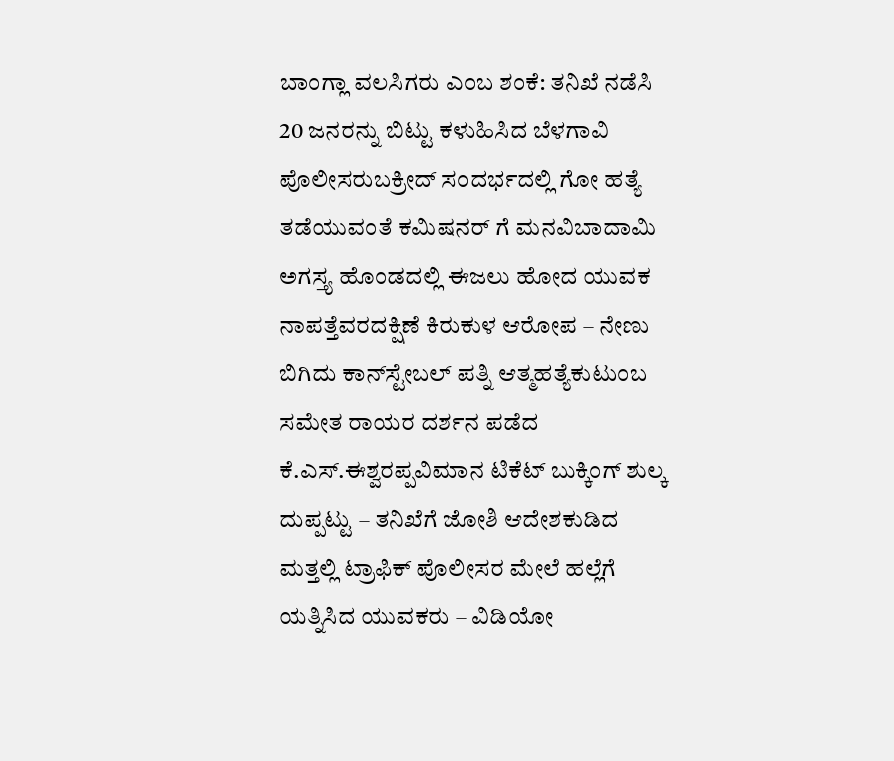ಬಾಂಗ್ಲಾ ವಲಸಿಗರು ಎಂಬ ಶಂಕೆ: ತನಿಖೆ ನಡೆಸಿ 20 ಜನರನ್ನು ಬಿಟ್ಟು ಕಳುಹಿಸಿದ ಬೆಳಗಾವಿ ಪೊಲೀಸರುಬಕ್ರೀದ್ ಸಂದರ್ಭದಲ್ಲಿ ಗೋ ಹತ್ಯೆ ತಡೆಯುವಂತೆ ಕಮಿಷನರ್ ಗೆ ಮನವಿಬಾದಾಮಿ ಅಗಸ್ತ್ಯ ಹೊಂಡದಲ್ಲಿ ಈಜಲು ಹೋದ ಯುವಕ ನಾಪತ್ತೆವರದಕ್ಷಿಣೆ ಕಿರುಕುಳ ಆರೋಪ – ನೇಣು ಬಿಗಿದು ಕಾನ್‌ಸ್ಟೇಬಲ್ ಪತ್ನಿ ಆತ್ಮಹತ್ಯೆಕುಟುಂಬ ಸಮೇತ ರಾಯರ ದರ್ಶನ ಪಡೆದ ಕೆ.ಎಸ್.ಈಶ್ವರಪ್ಪವಿಮಾನ ಟಿಕೆಟ್ ಬುಕ್ಕಿಂಗ್ ಶುಲ್ಕ ದುಪ್ಪಟ್ಟು – ತನಿಖೆಗೆ ಜೋಶಿ ಆದೇಶಕುಡಿದ ಮತ್ತಲ್ಲಿ ಟ್ರಾಫಿಕ್‌ ಪೊಲೀಸರ ಮೇಲೆ ಹಲ್ಲೆಗೆ ಯತ್ನಿಸಿದ ಯುವಕರು – ವಿಡಿಯೋ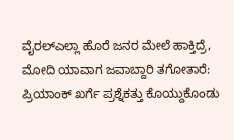ವೈರಲ್‌ಎಲ್ಲಾ ಹೊರೆ ಜನರ ಮೇಲೆ ಹಾಕ್ತಿದ್ರೆ, ಮೋದಿ ಯಾವಾಗ ಜವಾಬ್ದಾರಿ ತಗೋತಾರೆ: ಪ್ರಿಯಾಂಕ್‌ ಖರ್ಗೆ ಪ್ರಶ್ನೆಕತ್ತು ಕೊಯ್ದುಕೊಂಡು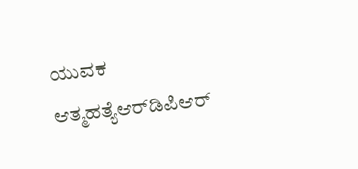ಯುವಕ ಆತ್ಮಹತ್ಯೆಆರ್‌ಡಿಪಿಆರ್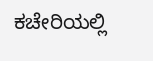ಕಚೇರಿಯಲ್ಲಿ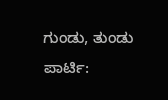ಗುಂಡು, ತುಂಡು ಪಾರ್ಟಿ: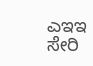ಎಇಇ ಸೇರಿ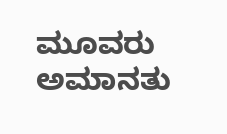ಮೂವರು ಅಮಾನತು